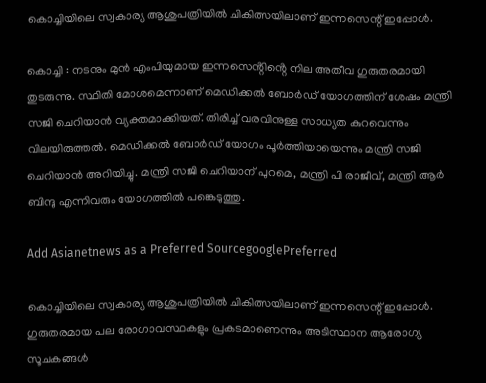കൊച്ചിയിലെ സ്വകാര്യ ആശുപത്രിയിൽ ചികിത്സയിലാണ് ഇന്നസെന്റ് ഇപ്പോൾ.

കൊച്ചി : നടനും മുൻ എംപിയുമായ ഇന്നസെൻ്റിൻ്റെ നില അതീവ ഗുരുതരമായി തുടരുന്നു. സ്ഥിതി മോശമെന്നാണ് മെഡിക്കൽ ബോർഡ് യോഗത്തിന് ശേഷം മന്ത്രി സജി ചെറിയാൻ വ്യക്തമാക്കിയത്. തിരിച്ച് വരവിനുള്ള സാധ്യത കുറവെന്നും വിലയിരുത്തൽ. മെഡിക്കൽ ബോർഡ് യോഗം പൂർത്തിയായെന്നും മന്ത്രി സജി ചെറിയാൻ അറിയിച്ചു. മന്ത്രി സജി ചെറിയാന് പുറമെ, മന്ത്രി പി രാജീവ്, മന്ത്രി ആർ ബിന്ദു എന്നിവരും യോഗത്തിൽ പങ്കെടുത്തു.

Add Asianetnews as a Preferred SourcegooglePreferred

കൊച്ചിയിലെ സ്വകാര്യ ആശുപത്രിയിൽ ചികിത്സയിലാണ് ഇന്നസെന്റ് ഇപ്പോൾ. ഗുരുതരമായ പല രോഗാവസ്ഥകളും പ്രകടമാണെന്നും അടിസ്ഥാന ആരോഗ്യ സൂചകങ്ങൾ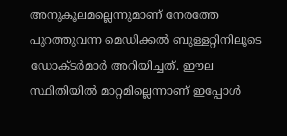അനുകൂലമല്ലെന്നുമാണ് നേരത്തേ പുറത്തുവന്ന മെഡിക്കൽ ബുള്ളറ്റിനിലൂടെ ഡോക്ടർമാർ അറിയിച്ചത്. ഈല സ്ഥിതിയിൽ മാറ്റമില്ലെന്നാണ് ഇപ്പോൾ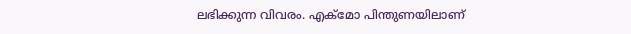ലഭിക്കുന്ന വിവരം. എക്മോ പിന്തുണയിലാണ്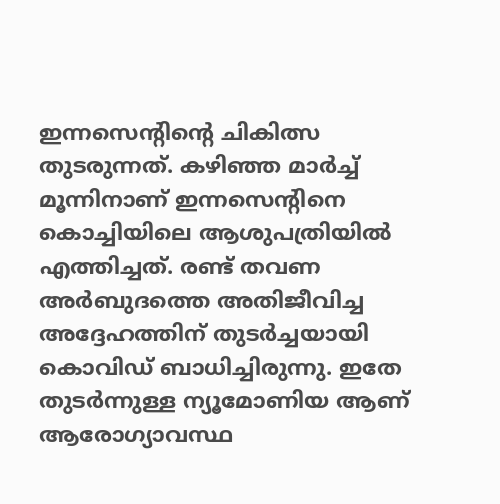ഇന്നസെന്‍റിന്‍റെ ചികിത്സ തുടരുന്നത്. കഴിഞ്ഞ മാർച്ച് മൂന്നിനാണ് ഇന്നസെന്‍റിനെ കൊച്ചിയിലെ ആശുപത്രിയിൽ എത്തിച്ചത്. രണ്ട് തവണ അർബുദത്തെ അതിജീവിച്ച അദ്ദേഹത്തിന് തുടർച്ചയായി കൊവിഡ് ബാധിച്ചിരുന്നു. ഇതേ തുടർന്നുള്ള ന്യൂമോണിയ ആണ് ആരോഗ്യാവസ്ഥ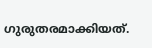ഗുരുതരമാക്കിയത്.